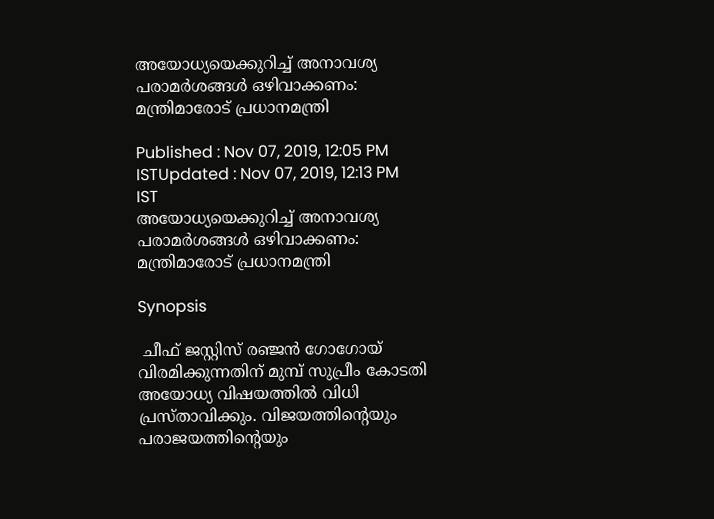അയോധ്യയെക്കുറിച്ച് അനാവശ്യ പരാമർശങ്ങൾ ഒഴിവാക്കണം: മന്ത്രിമാരോട് പ്രധാനമന്ത്രി

Published : Nov 07, 2019, 12:05 PM ISTUpdated : Nov 07, 2019, 12:13 PM IST
അയോധ്യയെക്കുറിച്ച് അനാവശ്യ പരാമർശങ്ങൾ ഒഴിവാക്കണം: മന്ത്രിമാരോട് പ്രധാനമന്ത്രി

Synopsis

 ചീഫ് ജസ്റ്റിസ് രഞ്ജൻ ഗോഗോയ് വിരമിക്കുന്നതിന് മുമ്പ് സുപ്രീം കോടതി അയോധ്യ വിഷയത്തിൽ വിധി പ്രസ്താവിക്കും. വിജയത്തിന്റെയും പരാജയത്തിന്റെയും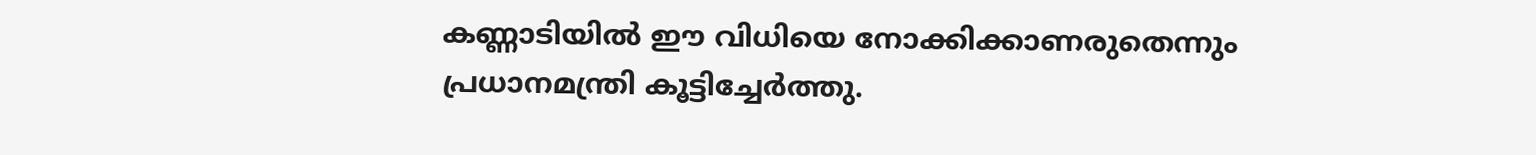കണ്ണാടിയിൽ ഈ വിധിയെ നോക്കിക്കാണരുതെന്നും പ്രധാനമന്ത്രി കൂട്ടിച്ചേർത്തു.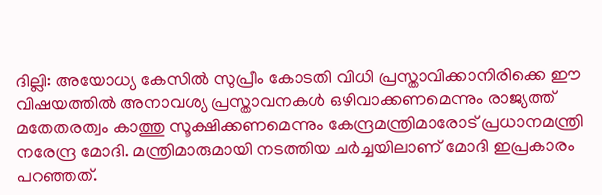ദില്ലി: അയോധ്യ കേസിൽ സുപ്രീം കോടതി വിധി പ്രസ്താവിക്കാനിരിക്കെ ഈ വിഷയത്തിൽ അനാവശ്യ പ്രസ്താവനകൾ ഒഴിവാക്കണമെന്നും രാജ്യത്ത് മതേതരത്വം കാത്തു സൂക്ഷിക്കണമെന്നും കേന്ദ്രമന്ത്രിമാരോട് പ്രധാനമന്ത്രി നരേന്ദ്ര മോദി. മന്ത്രിമാരുമായി നടത്തിയ ചർച്ചയിലാണ് മോദി ഇപ്രകാരം പറഞ്ഞത്.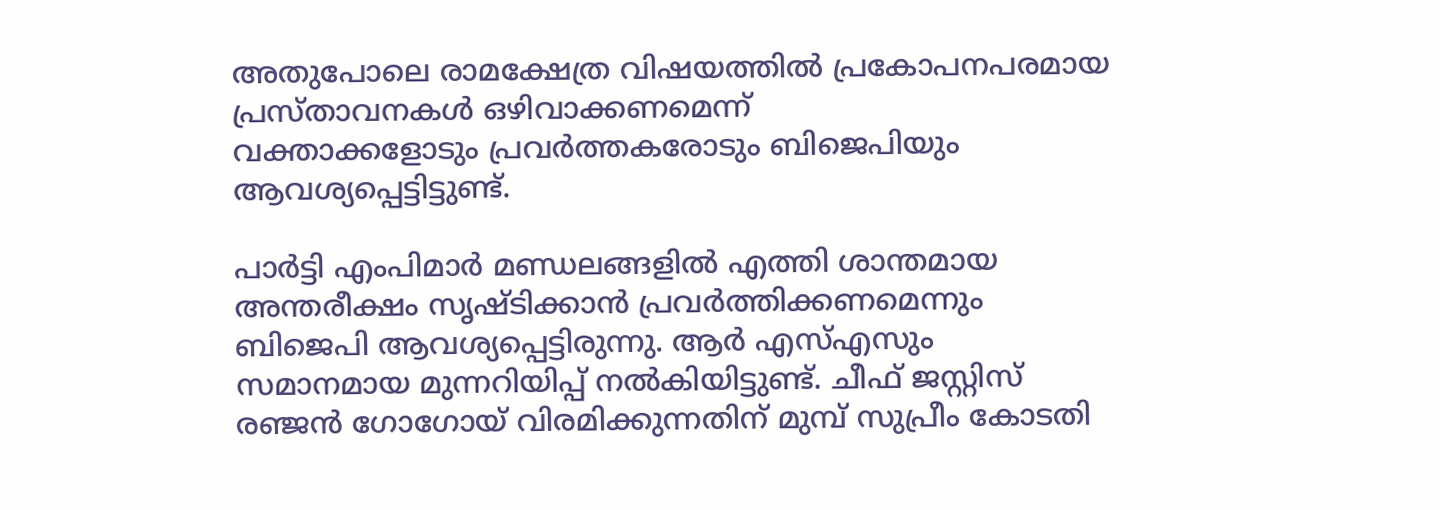അതുപോലെ രാമക്ഷേത്ര വിഷയത്തിൽ പ്രകോപനപരമായ പ്രസ്താവനകൾ ഒഴിവാക്കണമെന്ന്
വക്താക്കളോടും പ്രവർത്തകരോടും ബിജെപിയും ആവശ്യപ്പെട്ടിട്ടുണ്ട്.

പാർട്ടി എംപിമാർ മണ്ഡലങ്ങളിൽ എത്തി ശാന്തമായ അന്തരീക്ഷം സൃഷ്ടിക്കാൻ പ്രവർത്തിക്കണമെന്നും ബിജെപി ആവശ്യപ്പെട്ടിരുന്നു. ആർ എസ്എസും സമാനമായ മുന്നറിയിപ്പ് നൽകിയിട്ടുണ്ട്. ചീഫ് ജസ്റ്റിസ് രഞ്ജൻ ഗോഗോയ് വിരമിക്കുന്നതിന് മുമ്പ് സുപ്രീം കോടതി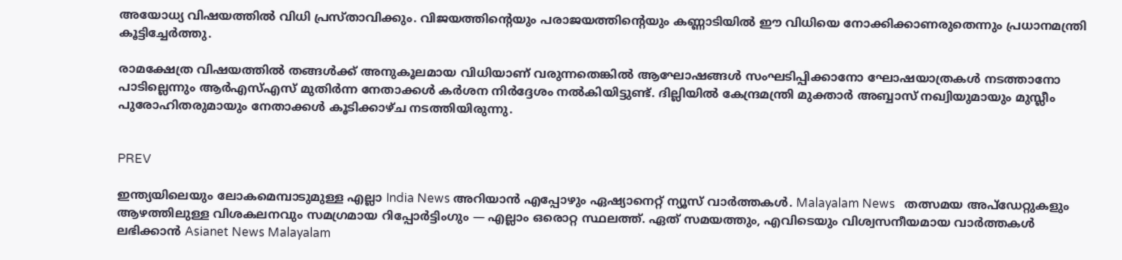അയോധ്യ വിഷയത്തിൽ വിധി പ്രസ്താവിക്കും. വിജയത്തിന്റെയും പരാജയത്തിന്റെയും കണ്ണാടിയിൽ ഈ വിധിയെ നോക്കിക്കാണരുതെന്നും പ്രധാനമന്ത്രി കൂട്ടിച്ചേർത്തു.

രാമക്ഷേത്ര വിഷയത്തിൽ തങ്ങൾക്ക് അനുകൂലമായ വിധിയാണ് വരുന്നതെങ്കിൽ ആഘോഷങ്ങൾ സംഘടിപ്പിക്കാനോ ഘോഷയാത്രകൾ നടത്താനോ പാടില്ലെന്നും ആർഎസ്എസ് മുതിർന്ന നേതാക്കൾ കർശന നിർദ്ദേശം നൽകിയിട്ടുണ്ട്. ദില്ലിയിൽ കേന്ദ്രമന്ത്രി മുക്താർ അബ്ബാസ് നഖ്വിയുമായും മുസ്ലീം പുരോഹിതരുമായും നേതാക്കൾ കൂടിക്കാഴ്ച നടത്തിയിരുന്നു.


PREV

ഇന്ത്യയിലെയും ലോകമെമ്പാടുമുള്ള എല്ലാ India News അറിയാൻ എപ്പോഴും ഏഷ്യാനെറ്റ് ന്യൂസ് വാർത്തകൾ. Malayalam News   തത്സമയ അപ്‌ഡേറ്റുകളും ആഴത്തിലുള്ള വിശകലനവും സമഗ്രമായ റിപ്പോർട്ടിംഗും — എല്ലാം ഒരൊറ്റ സ്ഥലത്ത്. ഏത് സമയത്തും, എവിടെയും വിശ്വസനീയമായ വാർത്തകൾ ലഭിക്കാൻ Asianet News Malayalam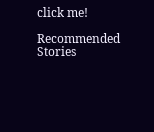click me!

Recommended Stories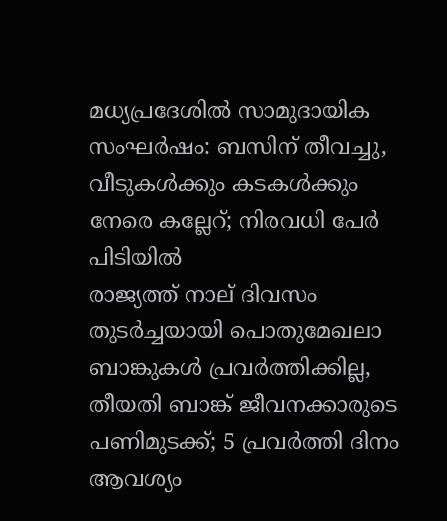മധ്യപ്രദേശിൽ സാമുദായിക സംഘർഷം: ബസിന് തീവച്ചു, വീടുകൾക്കും കടകൾക്കും നേരെ കല്ലേറ്; നിരവധി പേർ പിടിയിൽ
രാജ്യത്ത് നാല് ദിവസം തുടർച്ചയായി പൊതുമേഖലാ ബാങ്കുകൾ പ്രവർത്തിക്കില്ല, തീയതി ബാങ്ക് ജീവനക്കാരുടെ പണിമുടക്ക്; 5 പ്രവർത്തി ദിനം ആവശ്യം